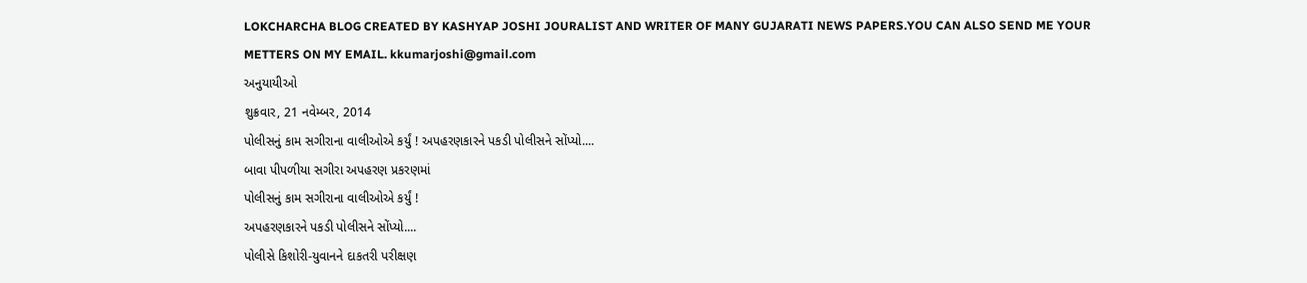LOKCHARCHA BLOG CREATED BY KASHYAP JOSHI JOURALIST AND WRITER OF MANY GUJARATI NEWS PAPERS.YOU CAN ALSO SEND ME YOUR METTERS ON MY EMAIL. kkumarjoshi@gmail.com
અનુયાયીઓ
શુક્રવાર, 21 નવેમ્બર, 2014
પોલીસનું કામ સગીરાના વાલીઓએ કર્યું ! અપહરણકારને પકડી પોલીસને સોંપ્યો....
બાવા પીપળીયા સગીરા અપહરણ પ્રકરણમાં
પોલીસનું કામ સગીરાના વાલીઓએ કર્યું !
અપહરણકારને પકડી પોલીસને સોંપ્યો....
પોલીસે કિશોરી-યુવાનને દાકતરી પરીક્ષણ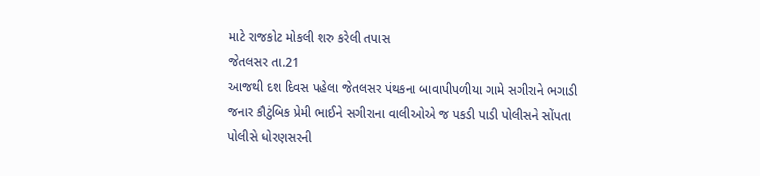માટે રાજકોટ મોકલી શરુ કરેલી તપાસ
જેતલસર તા.21
આજથી દશ દિવસ પહેલા જેતલસર પંથકના બાવાપીપળીયા ગામે સગીરાને ભગાડી જનાર કૌટુંબિક પ્રેમી ભાઈને સગીરાના વાલીઓએ જ પકડી પાડી પોલીસને સોંપતા પોલીસે ધોરણસરની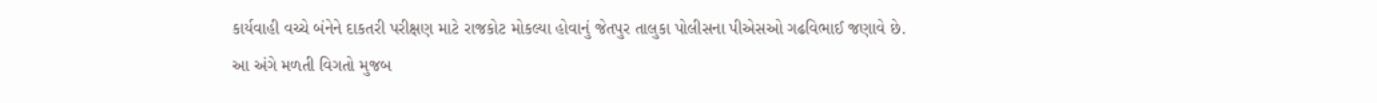કાર્યવાહી વચ્ચે બંનેને દાકતરી પરીક્ષણ માટે રાજકોટ મોકલ્યા હોવાનું જેતપુર તાલુકા પોલીસના પીએસઓ ગઢવિભાઈ જણાવે છે.
આ અંગે મળતી વિગતો મુજબ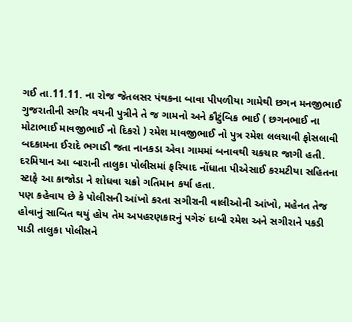ગઈ તા.11.11. ના રોજ જેતલસર પંથકના બાવા પીપળીયા ગામેથી છગન મનજીભાઈ ગુજરાતીની સગીર વયની પુત્રીને તે જ ગામનો અને કૌટુંબિક ભાઈ ( છગનભાઈ ના મોટાભાઈ માવજીભાઈ નો દિકરો ) રમેશ માવજીભાઈ નો પુત્ર રમેશ લલચાવી ફોસલાવી બદકામના ઈરાદે ભગાડી જતા નાનકડા એવા ગામમાં બનાવથી ચકચાર જાગી હતી.
દરમિયાન આ બારાની તાલુકા પોલીસમાં ફરિયાદ નોંધાતા પીએસાઈ કરમટીયા સહિતના સ્ટાફે આ કાજોડા ને શોધવા ચક્રો ગતિમાન કર્યા હતા.
પણ કહેવાય છે કે પોલીસની આંખો કરતા સગીરાની વાલીઓની આંખો, મહેનત તેજ હોવાનું સાબિત થયું હોય તેમ અપહરણકારનું પગેરું દાબી રમેશ અને સગીરાને પકડી પાડી તાલુકા પોલીસને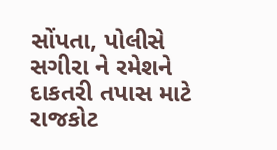સોંપતા, પોલીસે સગીરા ને રમેશને દાકતરી તપાસ માટે રાજકોટ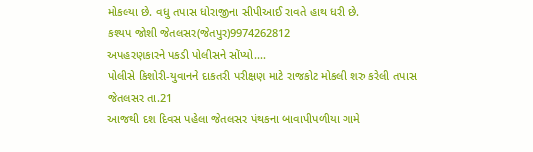મોકલ્યા છે. વધુ તપાસ ધોરાજીના સીપીઆઈ રાવતે હાથ ધરી છે.
કશ્યપ જોશી જેતલસર(જેતપુર)9974262812
અપહરણકારને પકડી પોલીસને સોંપ્યો....
પોલીસે કિશોરી-યુવાનને દાકતરી પરીક્ષણ માટે રાજકોટ મોકલી શરુ કરેલી તપાસ
જેતલસર તા.21
આજથી દશ દિવસ પહેલા જેતલસર પંથકના બાવાપીપળીયા ગામે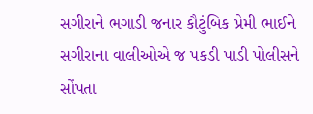સગીરાને ભગાડી જનાર કૌટુંબિક પ્રેમી ભાઈને સગીરાના વાલીઓએ જ પકડી પાડી પોલીસને સોંપતા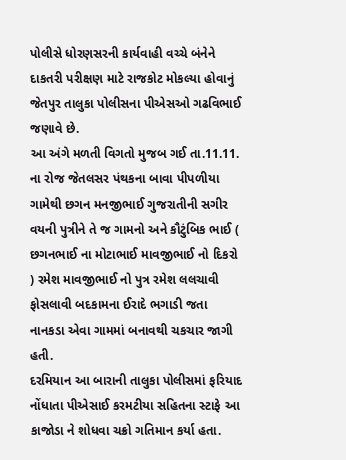પોલીસે ધોરણસરની કાર્યવાહી વચ્ચે બંનેને દાકતરી પરીક્ષણ માટે રાજકોટ મોકલ્યા હોવાનું જેતપુર તાલુકા પોલીસના પીએસઓ ગઢવિભાઈ જણાવે છે.
આ અંગે મળતી વિગતો મુજબ ગઈ તા.11.11. ના રોજ જેતલસર પંથકના બાવા પીપળીયા ગામેથી છગન મનજીભાઈ ગુજરાતીની સગીર વયની પુત્રીને તે જ ગામનો અને કૌટુંબિક ભાઈ ( છગનભાઈ ના મોટાભાઈ માવજીભાઈ નો દિકરો ) રમેશ માવજીભાઈ નો પુત્ર રમેશ લલચાવી ફોસલાવી બદકામના ઈરાદે ભગાડી જતા નાનકડા એવા ગામમાં બનાવથી ચકચાર જાગી હતી.
દરમિયાન આ બારાની તાલુકા પોલીસમાં ફરિયાદ નોંધાતા પીએસાઈ કરમટીયા સહિતના સ્ટાફે આ કાજોડા ને શોધવા ચક્રો ગતિમાન કર્યા હતા.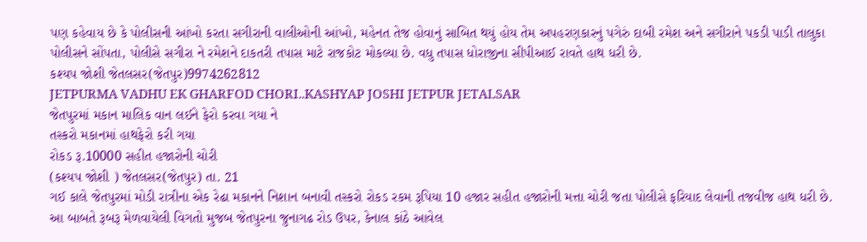પણ કહેવાય છે કે પોલીસની આંખો કરતા સગીરાની વાલીઓની આંખો, મહેનત તેજ હોવાનું સાબિત થયું હોય તેમ અપહરણકારનું પગેરું દાબી રમેશ અને સગીરાને પકડી પાડી તાલુકા પોલીસને સોંપતા, પોલીસે સગીરા ને રમેશને દાકતરી તપાસ માટે રાજકોટ મોકલ્યા છે. વધુ તપાસ ધોરાજીના સીપીઆઈ રાવતે હાથ ધરી છે.
કશ્યપ જોશી જેતલસર(જેતપુર)9974262812
JETPURMA VADHU EK GHARFOD CHORI..KASHYAP JOSHI JETPUR JETALSAR
જેતપુરમાં મકાન માલિક વાન લઈને ફેરો કરવા ગયા ને
તસ્કરો મકાનમાં હાથફેરો કરી ગયા
રોકડ રૂ.10000 સહીત હજારોની ચોરી
(કશ્યપ જોશી ) જેતલસર(જેતપુર) તા. 21
ગઈ કાલે જેતપુરમાં મોડી રાત્રીના એક રેઢા મકાનને નિશાન બનાવી તસ્કરો રોકડ રકમ રૂપિયા 10 હજાર સહીત હજારોની મત્તા ચોરી જતા પોલીસે ફરિયાદ લેવાની તજવીજ હાથ ધરી છે.
આ બાબતે રૂબરૂ મેળવાયેલી વિગતો મુજબ જેતપુરના જુનાગઢ રોડ ઉપર, કેનાલ કાંઠે આવેલ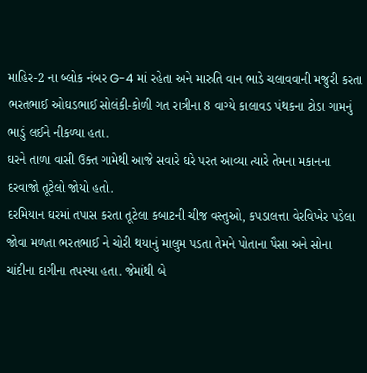માહિર-2 ના બ્લોક નંબર G-4 માં રહેતા અને મારુતિ વાન ભાડે ચલાવવાની મજુરી કરતા ભરતભાઈ ઓઘડભાઈ સોલંકી-કોળી ગત રાત્રીના 8 વાગ્યે કાલાવડ પંથકના ટોડા ગામનું ભાડું લઈને નીકળ્યા હતા.
ઘરને તાળા વાસી ઉક્ત ગામેથી આજે સવારે ઘરે પરત આવ્યા ત્યારે તેમના મકાનના દરવાજો તૂટેલો જોયો હતો.
દરમિયાન ઘરમાં તપાસ કરતા તૂટેલા કબાટની ચીજ વસ્તુઓ, કપડાલત્તા વેરવિખેર પડેલા જોવા મળતા ભરતભાઈ ને ચોરી થયાનું માલુમ પડતા તેમને પોતાના પૈસા અને સોના ચાંદીના દાગીના તપસ્યા હતા. જેમાંથી બે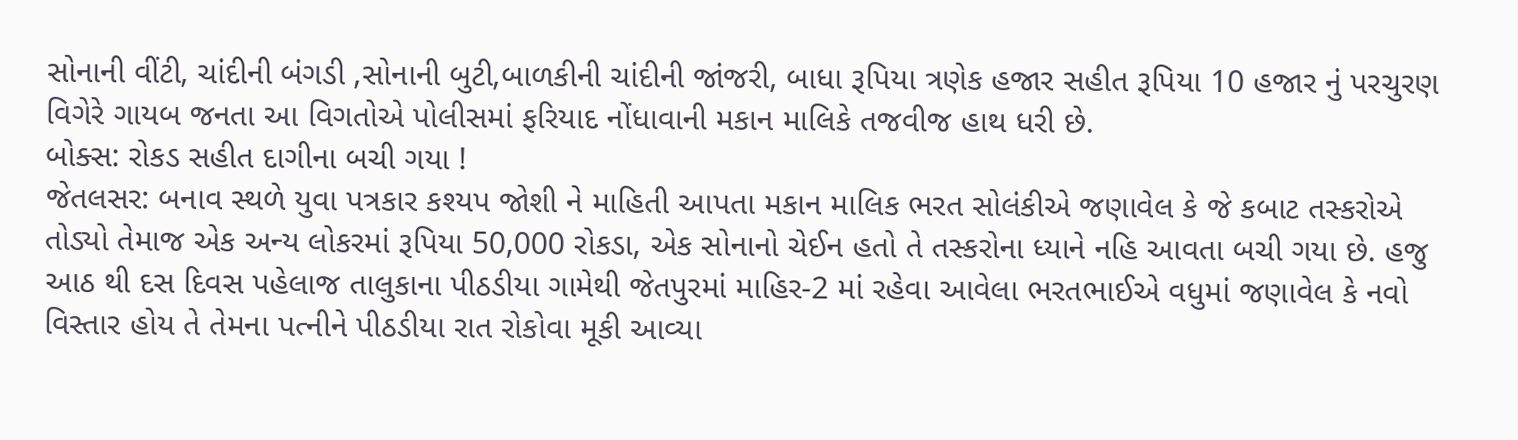સોનાની વીંટી, ચાંદીની બંગડી ,સોનાની બુટી,બાળકીની ચાંદીની જાંજરી, બાધા રૂપિયા ત્રણેક હજાર સહીત રૂપિયા 10 હજાર નું પરચુરણ વિગેરે ગાયબ જનતા આ વિગતોએ પોલીસમાં ફરિયાદ નોંધાવાની મકાન માલિકે તજવીજ હાથ ધરી છે.
બોક્સ: રોકડ સહીત દાગીના બચી ગયા !
જેતલસર: બનાવ સ્થળે યુવા પત્રકાર કશ્યપ જોશી ને માહિતી આપતા મકાન માલિક ભરત સોલંકીએ જણાવેલ કે જે કબાટ તસ્કરોએ તોડ્યો તેમાજ એક અન્ય લોકરમાં રૂપિયા 50,000 રોકડા, એક સોનાનો ચેઈન હતો તે તસ્કરોના ધ્યાને નહિ આવતા બચી ગયા છે. હજુ આઠ થી દસ દિવસ પહેલાજ તાલુકાના પીઠડીયા ગામેથી જેતપુરમાં માહિર-2 માં રહેવા આવેલા ભરતભાઈએ વધુમાં જણાવેલ કે નવો વિસ્તાર હોય તે તેમના પત્નીને પીઠડીયા રાત રોકોવા મૂકી આવ્યા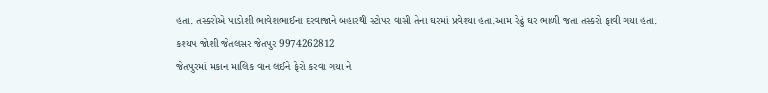હતા. તસ્કરોએ પાડોશી ભાવેશભાઈના દરવાજાને બહારથી સ્ટોપર વાસી તેના ઘરમાં પ્રવેશ્યા હતા.આમ રેઢું ઘર ભાળી જતા તસ્કરો ફાવી ગયા હતા.
કશ્યપ જોશી જેતલસર જેતપુર 9974262812
જેતપુરમાં મકાન માલિક વાન લઈને ફેરો કરવા ગયા ને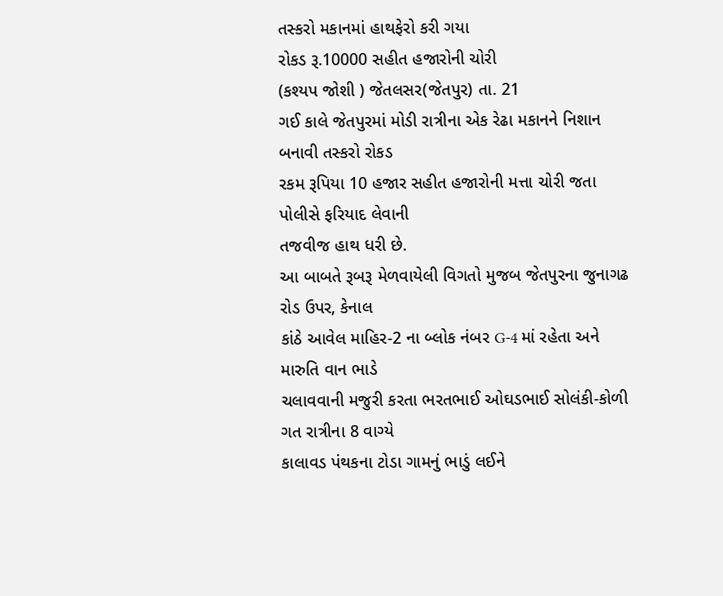તસ્કરો મકાનમાં હાથફેરો કરી ગયા
રોકડ રૂ.10000 સહીત હજારોની ચોરી
(કશ્યપ જોશી ) જેતલસર(જેતપુર) તા. 21
ગઈ કાલે જેતપુરમાં મોડી રાત્રીના એક રેઢા મકાનને નિશાન બનાવી તસ્કરો રોકડ
રકમ રૂપિયા 10 હજાર સહીત હજારોની મત્તા ચોરી જતા પોલીસે ફરિયાદ લેવાની
તજવીજ હાથ ધરી છે.
આ બાબતે રૂબરૂ મેળવાયેલી વિગતો મુજબ જેતપુરના જુનાગઢ રોડ ઉપર, કેનાલ
કાંઠે આવેલ માહિર-2 ના બ્લોક નંબર G-4 માં રહેતા અને મારુતિ વાન ભાડે
ચલાવવાની મજુરી કરતા ભરતભાઈ ઓઘડભાઈ સોલંકી-કોળી ગત રાત્રીના 8 વાગ્યે
કાલાવડ પંથકના ટોડા ગામનું ભાડું લઈને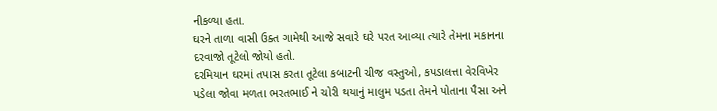નીકળ્યા હતા.
ઘરને તાળા વાસી ઉક્ત ગામેથી આજે સવારે ઘરે પરત આવ્યા ત્યારે તેમના મકાનના
દરવાજો તૂટેલો જોયો હતો.
દરમિયાન ઘરમાં તપાસ કરતા તૂટેલા કબાટની ચીજ વસ્તુઓ, કપડાલત્તા વેરવિખેર
પડેલા જોવા મળતા ભરતભાઈ ને ચોરી થયાનું માલુમ પડતા તેમને પોતાના પૈસા અને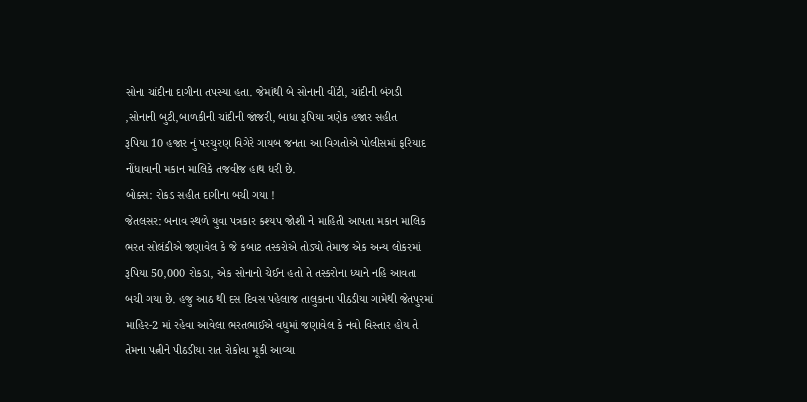સોના ચાંદીના દાગીના તપસ્યા હતા. જેમાંથી બે સોનાની વીંટી, ચાંદીની બંગડી
,સોનાની બુટી,બાળકીની ચાંદીની જાંજરી, બાધા રૂપિયા ત્રણેક હજાર સહીત
રૂપિયા 10 હજાર નું પરચુરણ વિગેરે ગાયબ જનતા આ વિગતોએ પોલીસમાં ફરિયાદ
નોંધાવાની મકાન માલિકે તજવીજ હાથ ધરી છે.
બોક્સ: રોકડ સહીત દાગીના બચી ગયા !
જેતલસર: બનાવ સ્થળે યુવા પત્રકાર કશ્યપ જોશી ને માહિતી આપતા મકાન માલિક
ભરત સોલંકીએ જણાવેલ કે જે કબાટ તસ્કરોએ તોડ્યો તેમાજ એક અન્ય લોકરમાં
રૂપિયા 50,000 રોકડા, એક સોનાનો ચેઈન હતો તે તસ્કરોના ધ્યાને નહિ આવતા
બચી ગયા છે. હજુ આઠ થી દસ દિવસ પહેલાજ તાલુકાના પીઠડીયા ગામેથી જેતપુરમાં
માહિર-2 માં રહેવા આવેલા ભરતભાઈએ વધુમાં જણાવેલ કે નવો વિસ્તાર હોય તે
તેમના પત્નીને પીઠડીયા રાત રોકોવા મૂકી આવ્યા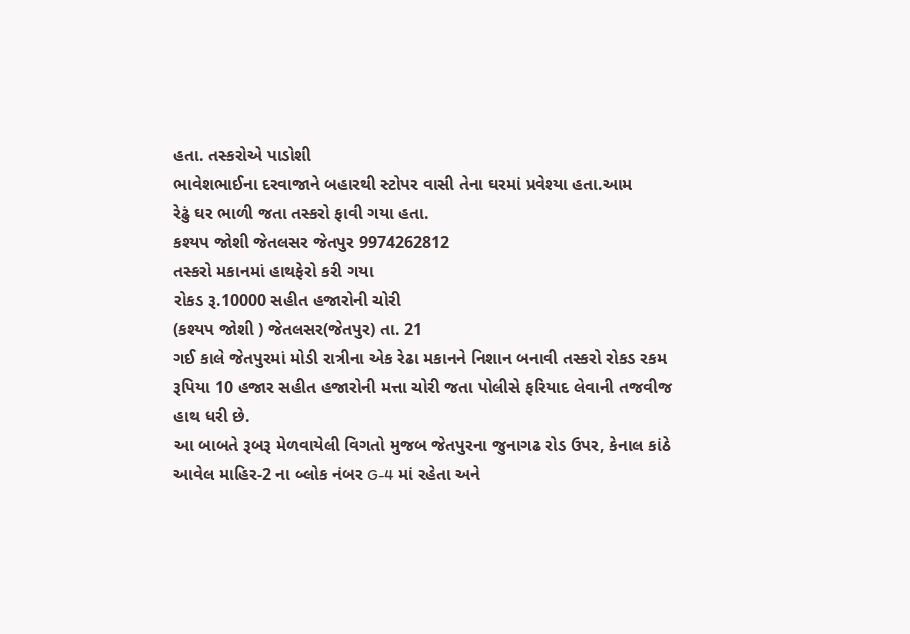હતા. તસ્કરોએ પાડોશી
ભાવેશભાઈના દરવાજાને બહારથી સ્ટોપર વાસી તેના ઘરમાં પ્રવેશ્યા હતા.આમ
રેઢું ઘર ભાળી જતા તસ્કરો ફાવી ગયા હતા.
કશ્યપ જોશી જેતલસર જેતપુર 9974262812
તસ્કરો મકાનમાં હાથફેરો કરી ગયા
રોકડ રૂ.10000 સહીત હજારોની ચોરી
(કશ્યપ જોશી ) જેતલસર(જેતપુર) તા. 21
ગઈ કાલે જેતપુરમાં મોડી રાત્રીના એક રેઢા મકાનને નિશાન બનાવી તસ્કરો રોકડ રકમ રૂપિયા 10 હજાર સહીત હજારોની મત્તા ચોરી જતા પોલીસે ફરિયાદ લેવાની તજવીજ હાથ ધરી છે.
આ બાબતે રૂબરૂ મેળવાયેલી વિગતો મુજબ જેતપુરના જુનાગઢ રોડ ઉપર, કેનાલ કાંઠે આવેલ માહિર-2 ના બ્લોક નંબર G-4 માં રહેતા અને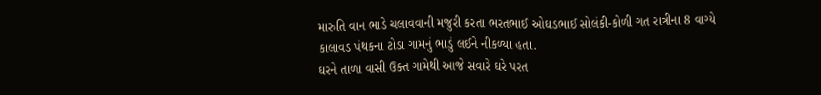મારુતિ વાન ભાડે ચલાવવાની મજુરી કરતા ભરતભાઈ ઓઘડભાઈ સોલંકી-કોળી ગત રાત્રીના 8 વાગ્યે કાલાવડ પંથકના ટોડા ગામનું ભાડું લઈને નીકળ્યા હતા.
ઘરને તાળા વાસી ઉક્ત ગામેથી આજે સવારે ઘરે પરત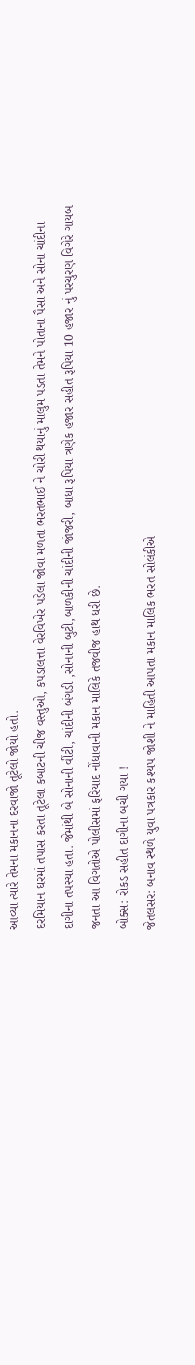આવ્યા ત્યારે તેમના મકાનના દરવાજો તૂટેલો જોયો હતો.
દરમિયાન ઘરમાં તપાસ કરતા તૂટેલા કબાટની ચીજ વસ્તુઓ, કપડાલત્તા વેરવિખેર પડેલા જોવા મળતા ભરતભાઈ ને ચોરી થયાનું માલુમ પડતા તેમને પોતાના પૈસા અને સોના ચાંદીના દાગીના તપસ્યા હતા. જેમાંથી બે સોનાની વીંટી, ચાંદીની બંગડી ,સોનાની બુટી,બાળકીની ચાંદીની જાંજરી, બાધા રૂપિયા ત્રણેક હજાર સહીત રૂપિયા 10 હજાર નું પરચુરણ વિગેરે ગાયબ જનતા આ વિગતોએ પોલીસમાં ફરિયાદ નોંધાવાની મકાન માલિકે તજવીજ હાથ ધરી છે.
બોક્સ: રોકડ સહીત દાગીના બચી ગયા !
જેતલસર: બનાવ સ્થળે યુવા પત્રકાર કશ્યપ જોશી ને માહિતી આપતા મકાન માલિક ભરત સોલંકીએ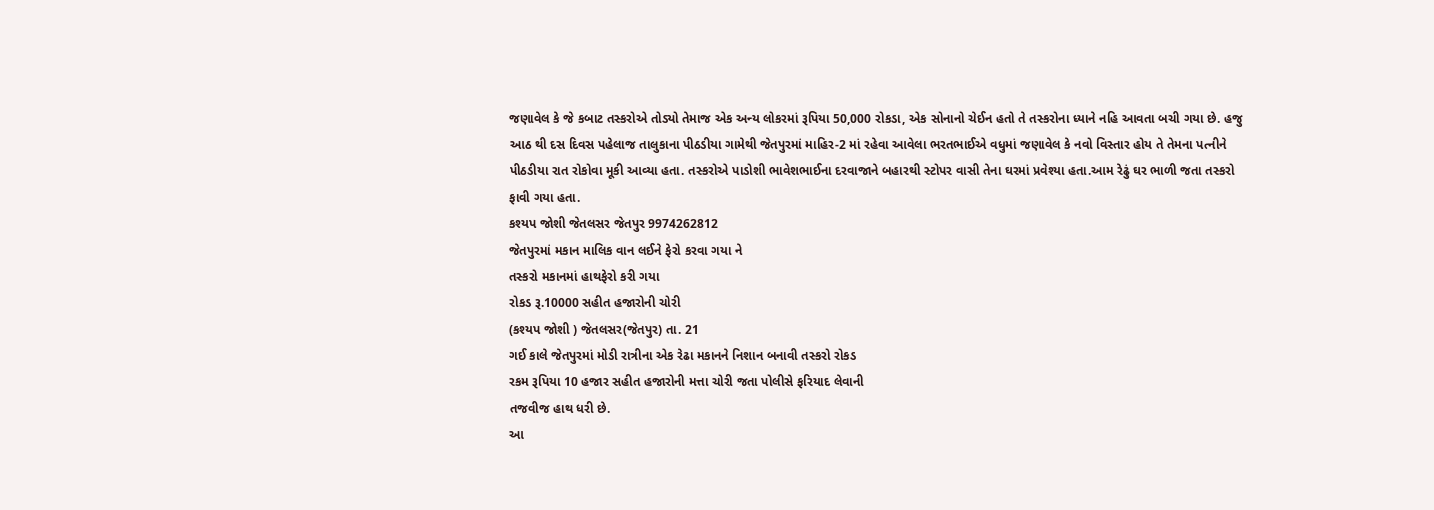જણાવેલ કે જે કબાટ તસ્કરોએ તોડ્યો તેમાજ એક અન્ય લોકરમાં રૂપિયા 50,000 રોકડા, એક સોનાનો ચેઈન હતો તે તસ્કરોના ધ્યાને નહિ આવતા બચી ગયા છે. હજુ આઠ થી દસ દિવસ પહેલાજ તાલુકાના પીઠડીયા ગામેથી જેતપુરમાં માહિર-2 માં રહેવા આવેલા ભરતભાઈએ વધુમાં જણાવેલ કે નવો વિસ્તાર હોય તે તેમના પત્નીને પીઠડીયા રાત રોકોવા મૂકી આવ્યા હતા. તસ્કરોએ પાડોશી ભાવેશભાઈના દરવાજાને બહારથી સ્ટોપર વાસી તેના ઘરમાં પ્રવેશ્યા હતા.આમ રેઢું ઘર ભાળી જતા તસ્કરો ફાવી ગયા હતા.
કશ્યપ જોશી જેતલસર જેતપુર 9974262812
જેતપુરમાં મકાન માલિક વાન લઈને ફેરો કરવા ગયા ને
તસ્કરો મકાનમાં હાથફેરો કરી ગયા
રોકડ રૂ.10000 સહીત હજારોની ચોરી
(કશ્યપ જોશી ) જેતલસર(જેતપુર) તા. 21
ગઈ કાલે જેતપુરમાં મોડી રાત્રીના એક રેઢા મકાનને નિશાન બનાવી તસ્કરો રોકડ
રકમ રૂપિયા 10 હજાર સહીત હજારોની મત્તા ચોરી જતા પોલીસે ફરિયાદ લેવાની
તજવીજ હાથ ધરી છે.
આ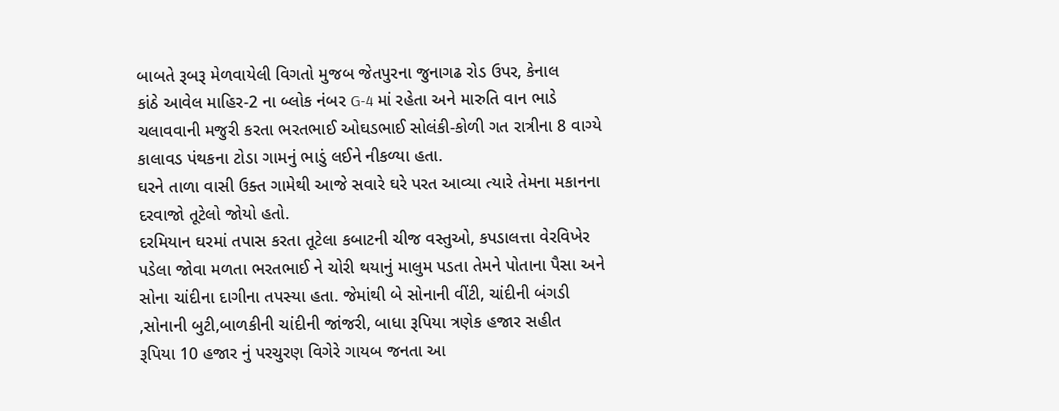બાબતે રૂબરૂ મેળવાયેલી વિગતો મુજબ જેતપુરના જુનાગઢ રોડ ઉપર, કેનાલ
કાંઠે આવેલ માહિર-2 ના બ્લોક નંબર G-4 માં રહેતા અને મારુતિ વાન ભાડે
ચલાવવાની મજુરી કરતા ભરતભાઈ ઓઘડભાઈ સોલંકી-કોળી ગત રાત્રીના 8 વાગ્યે
કાલાવડ પંથકના ટોડા ગામનું ભાડું લઈને નીકળ્યા હતા.
ઘરને તાળા વાસી ઉક્ત ગામેથી આજે સવારે ઘરે પરત આવ્યા ત્યારે તેમના મકાનના
દરવાજો તૂટેલો જોયો હતો.
દરમિયાન ઘરમાં તપાસ કરતા તૂટેલા કબાટની ચીજ વસ્તુઓ, કપડાલત્તા વેરવિખેર
પડેલા જોવા મળતા ભરતભાઈ ને ચોરી થયાનું માલુમ પડતા તેમને પોતાના પૈસા અને
સોના ચાંદીના દાગીના તપસ્યા હતા. જેમાંથી બે સોનાની વીંટી, ચાંદીની બંગડી
,સોનાની બુટી,બાળકીની ચાંદીની જાંજરી, બાધા રૂપિયા ત્રણેક હજાર સહીત
રૂપિયા 10 હજાર નું પરચુરણ વિગેરે ગાયબ જનતા આ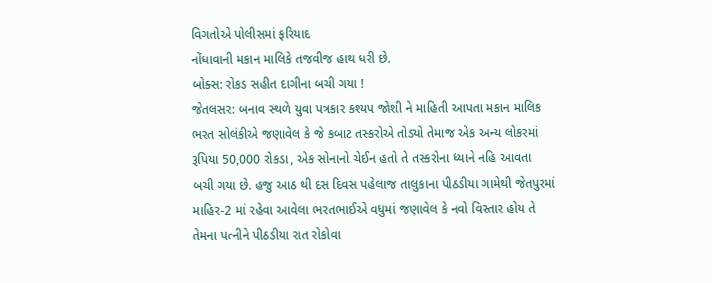વિગતોએ પોલીસમાં ફરિયાદ
નોંધાવાની મકાન માલિકે તજવીજ હાથ ધરી છે.
બોક્સ: રોકડ સહીત દાગીના બચી ગયા !
જેતલસર: બનાવ સ્થળે યુવા પત્રકાર કશ્યપ જોશી ને માહિતી આપતા મકાન માલિક
ભરત સોલંકીએ જણાવેલ કે જે કબાટ તસ્કરોએ તોડ્યો તેમાજ એક અન્ય લોકરમાં
રૂપિયા 50,000 રોકડા, એક સોનાનો ચેઈન હતો તે તસ્કરોના ધ્યાને નહિ આવતા
બચી ગયા છે. હજુ આઠ થી દસ દિવસ પહેલાજ તાલુકાના પીઠડીયા ગામેથી જેતપુરમાં
માહિર-2 માં રહેવા આવેલા ભરતભાઈએ વધુમાં જણાવેલ કે નવો વિસ્તાર હોય તે
તેમના પત્નીને પીઠડીયા રાત રોકોવા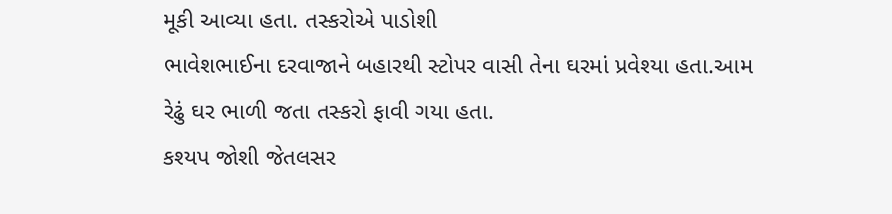મૂકી આવ્યા હતા. તસ્કરોએ પાડોશી
ભાવેશભાઈના દરવાજાને બહારથી સ્ટોપર વાસી તેના ઘરમાં પ્રવેશ્યા હતા.આમ
રેઢું ઘર ભાળી જતા તસ્કરો ફાવી ગયા હતા.
કશ્યપ જોશી જેતલસર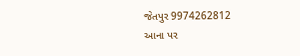જેતપુર 9974262812
આના પર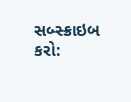સબ્સ્ક્રાઇબ કરો: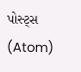પોસ્ટ્સ (Atom)